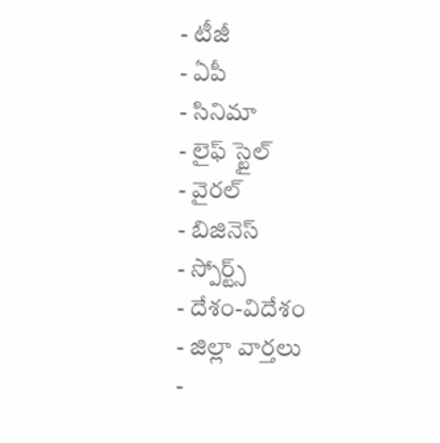- టీజీ
- ఏపీ
- సినిమా
- లైఫ్ స్టైల్
- వైరల్
- బిజినెస్
- స్పోర్ట్స్
- దేశం-విదేశం
- జిల్లా వార్తలు
-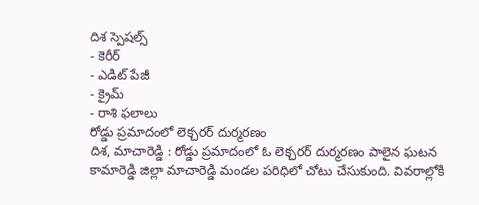దిశ స్పెషల్స్
- కెరీర్
- ఎడిట్ పేజీ
- క్రైమ్
- రాశి ఫలాలు
రోడ్డు ప్రమాదంలో లెక్చరర్ దుర్మరణం
దిశ, మాచారెడ్డి : రోడ్డు ప్రమాదంలో ఓ లెక్చరర్ దుర్మరణం పాలైన ఘటన కామారెడ్డి జిల్లా మాచారెడ్డి మండల పరిధిలో చోటు చేసుకుంది. వివరాల్లోకి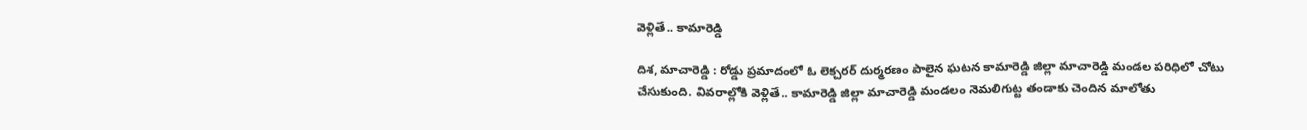వెళ్లితే.. కామారెడ్డి

దిశ, మాచారెడ్డి : రోడ్డు ప్రమాదంలో ఓ లెక్చరర్ దుర్మరణం పాలైన ఘటన కామారెడ్డి జిల్లా మాచారెడ్డి మండల పరిధిలో చోటు చేసుకుంది. వివరాల్లోకి వెళ్లితే.. కామారెడ్డి జిల్లా మాచారెడ్డి మండలం నెమలిగుట్ట తండాకు చెందిన మాలోతు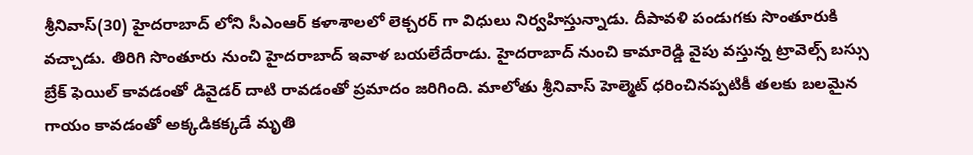శ్రీనివాస్(30) హైదరాబాద్ లోని సీఎంఆర్ కళాశాలలో లెక్చరర్ గా విధులు నిర్వహిస్తున్నాడు. దీపావళి పండుగకు సొంతూరుకి వచ్చాడు. తిరిగి సొంతూరు నుంచి హైదరాబాద్ ఇవాళ బయలేదేరాడు. హైదరాబాద్ నుంచి కామారెడ్డి వైపు వస్తున్న ట్రావెల్స్ బస్సు బ్రేక్ ఫెయిల్ కావడంతో డివైడర్ దాటి రావడంతో ప్రమాదం జరిగింది. మాలోతు శ్రీనివాస్ హెల్మెట్ ధరించినప్పటికీ తలకు బలమైన గాయం కావడంతో అక్కడికక్కడే మృతి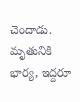చెందాడు. మృతునికి భార్య, ఇద్దరూ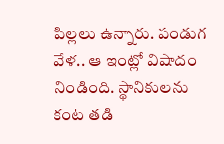పిల్లలు ఉన్నారు. పండుగ వేళ.. ఆ ఇంట్లో విషాదం నిండింది. స్థానికులను కంట తడి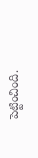పెట్టించింది.